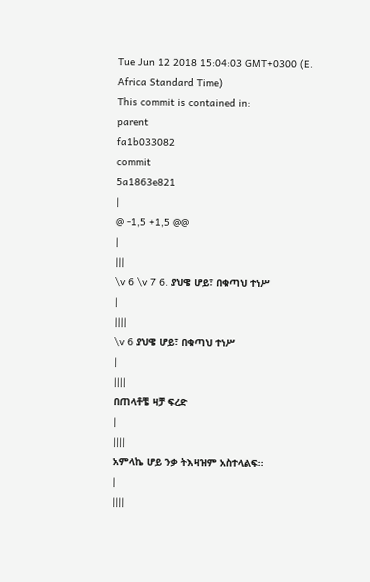Tue Jun 12 2018 15:04:03 GMT+0300 (E. Africa Standard Time)
This commit is contained in:
parent
fa1b033082
commit
5a1863e821
|
@ -1,5 +1,5 @@
|
|||
\v 6 \v 7 6. ያህዌ ሆይ፣ በቁጣህ ተነሥ
|
||||
\v 6 ያህዌ ሆይ፣ በቁጣህ ተነሥ
|
||||
በጠላቶቼ ዛቻ ፍረድ
|
||||
አምላኬ ሆይ ንቃ ትእዛዝም አስተላልፍ፡፡
|
||||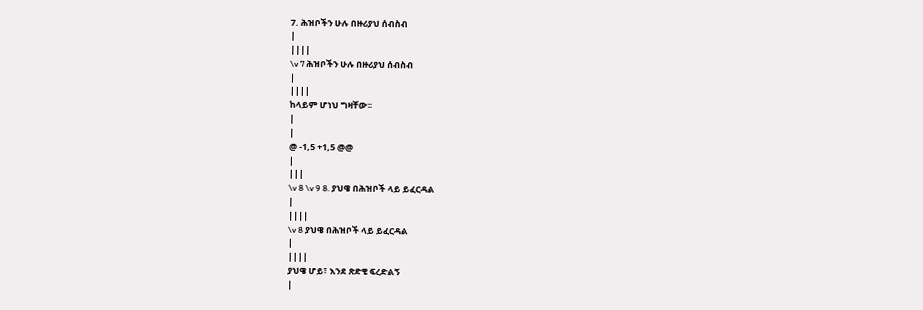7. ሕዝቦችን ሁሉ በዙሪያህ ሰብስብ
|
||||
\v 7 ሕዝቦችን ሁሉ በዙሪያህ ሰብስብ
|
||||
ከላይም ሆነህ ግዛቸው፡፡
|
|
@ -1,5 +1,5 @@
|
|||
\v 8 \v 9 8. ያህዌ በሕዝቦች ላይ ይፈርዳል
|
||||
\v 8 ያህዌ በሕዝቦች ላይ ይፈርዳል
|
||||
ያህዌ ሆይ፣ እንደ ጽድቄ ፍረድልኝ
|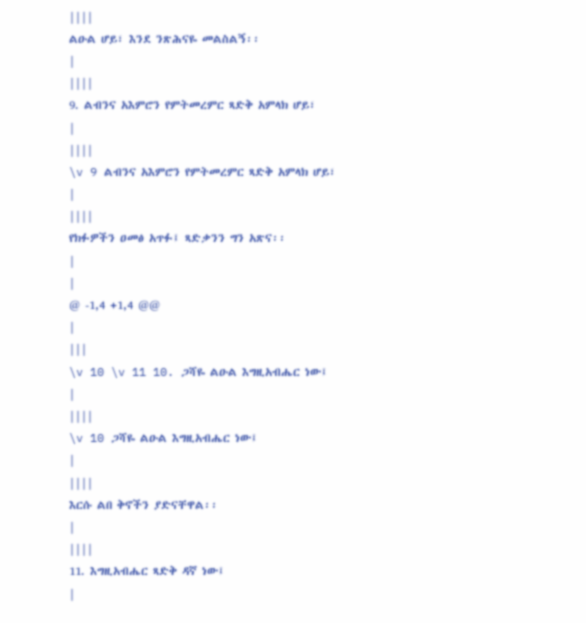||||
ልዑል ሆይ፣ እንደ ንጽሕናዬ መልስልኝ፡፡
|
||||
9. ልብንና አእምሮን የምትመረምር ጻድቅ አምላክ ሆይ፣
|
||||
\v 9 ልብንና አእምሮን የምትመረምር ጻድቅ አምላክ ሆይ፣
|
||||
የክፉዎችን ዐመፅ አጥፉ፤ ጻድቃንን ግን አጽና፡፡
|
|
@ -1,4 +1,4 @@
|
|||
\v 10 \v 11 10. ጋሻዬ ልዑል እግዚአብሔር ነው፤
|
||||
\v 10 ጋሻዬ ልዑል እግዚአብሔር ነው፤
|
||||
እርሱ ልበ ቅኖችን ያድናቸዋል፡፡
|
||||
11. እግዚአብሔር ጻድቅ ዳኛ ነው፤
|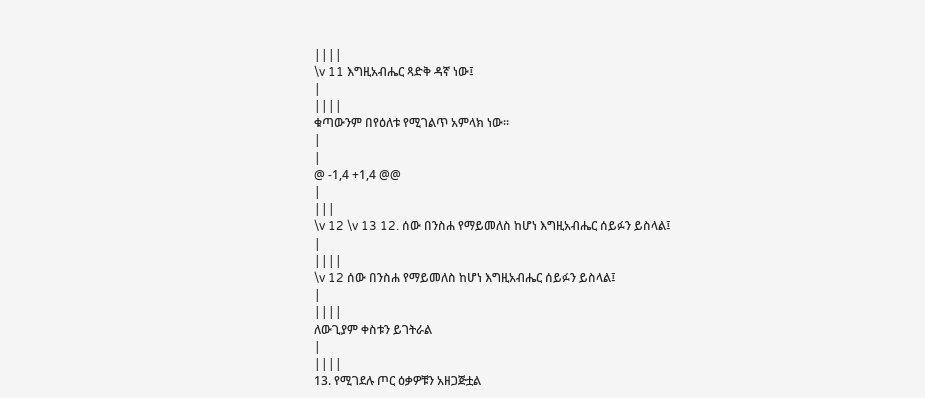||||
\v 11 እግዚአብሔር ጻድቅ ዳኛ ነው፤
|
||||
ቁጣውንም በየዕለቱ የሚገልጥ አምላክ ነው፡፡
|
|
@ -1,4 +1,4 @@
|
|||
\v 12 \v 13 12. ሰው በንስሐ የማይመለስ ከሆነ እግዚአብሔር ሰይፉን ይስላል፤
|
||||
\v 12 ሰው በንስሐ የማይመለስ ከሆነ እግዚአብሔር ሰይፉን ይስላል፤
|
||||
ለውጊያም ቀስቱን ይገትራል
|
||||
13. የሚገደሉ ጦር ዕቃዎቹን አዘጋጅቷል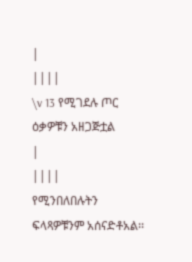|
||||
\v 13 የሚገደሉ ጦር ዕቃዎቹን አዘጋጅቷል
|
||||
የሚንበለበሉትን ፍላጻዎቹንም አሰናድቶአል፡፡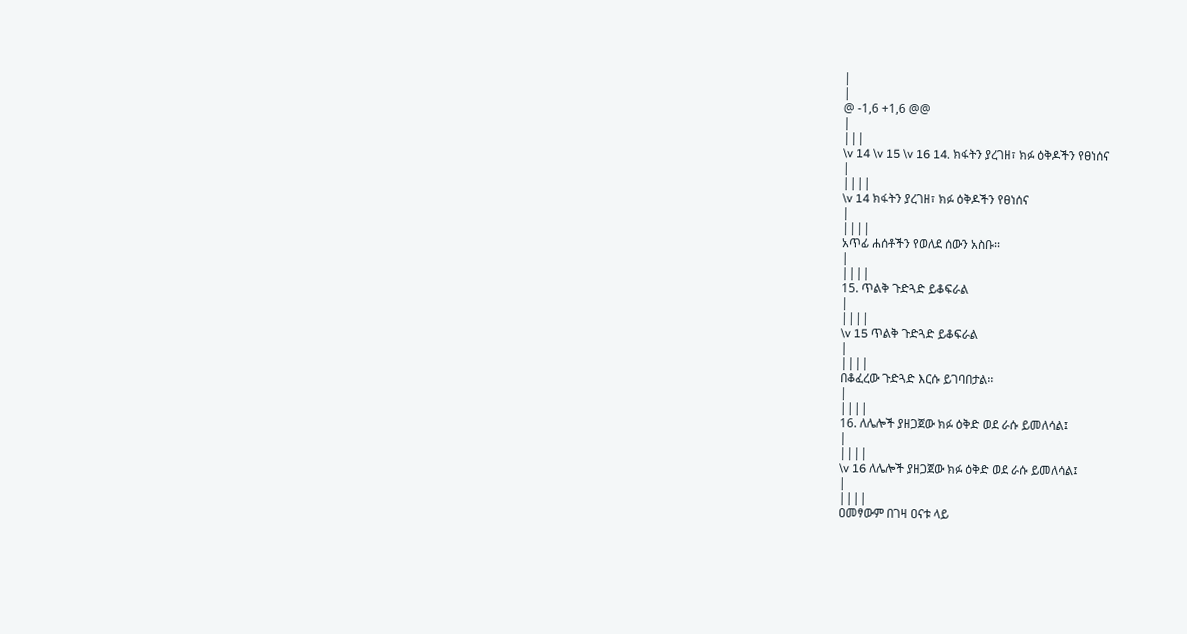|
|
@ -1,6 +1,6 @@
|
|||
\v 14 \v 15 \v 16 14. ክፋትን ያረገዘ፣ ክፉ ዕቅዶችን የፀነሰና
|
||||
\v 14 ክፋትን ያረገዘ፣ ክፉ ዕቅዶችን የፀነሰና
|
||||
አጥፊ ሐሰቶችን የወለደ ሰውን አስቡ፡፡
|
||||
15. ጥልቅ ጉድጓድ ይቆፍራል
|
||||
\v 15 ጥልቅ ጉድጓድ ይቆፍራል
|
||||
በቆፈረው ጉድጓድ እርሱ ይገባበታል፡፡
|
||||
16. ለሌሎች ያዘጋጀው ክፉ ዕቅድ ወደ ራሱ ይመለሳል፤
|
||||
\v 16 ለሌሎች ያዘጋጀው ክፉ ዕቅድ ወደ ራሱ ይመለሳል፤
|
||||
ዐመፃውም በገዛ ዐናቱ ላይ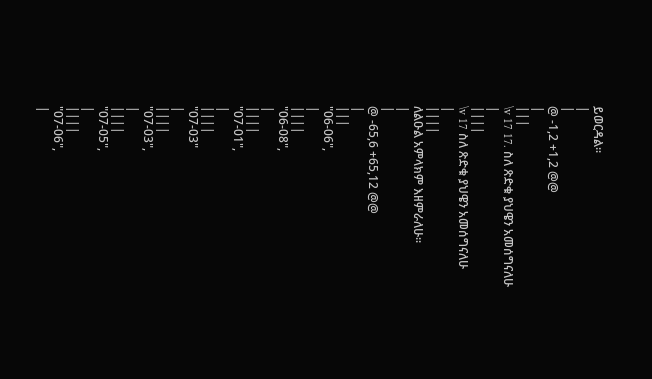ይወርዳል፡፡
|
|
@ -1,2 +1,2 @@
|
|||
\v 17 17. ስለ ጽድቁ ያህዌን አመሰግናለሁ
|
||||
\v 17 ስለ ጽድቁ ያህዌን አመሰግናለሁ
|
||||
ለልዑል አምላክም እዘምራለሁ፡፡
|
|
@ -65,6 +65,12 @@
|
|||
"06-06",
|
||||
"06-08",
|
||||
"07-01",
|
||||
"07-03"
|
||||
"07-03",
|
||||
"07-05",
|
||||
"07-06",
|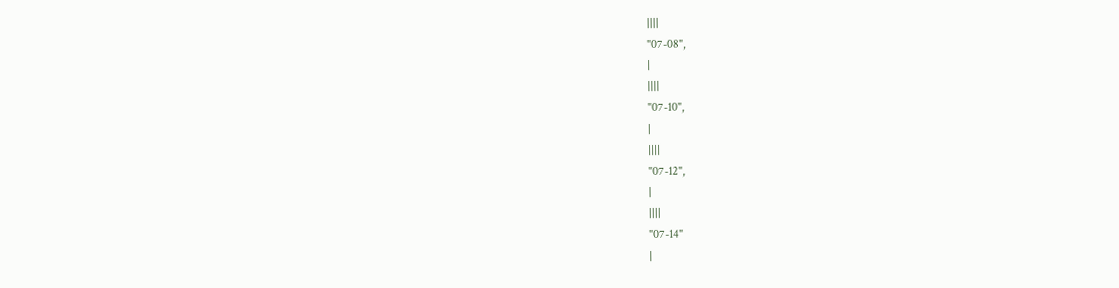||||
"07-08",
|
||||
"07-10",
|
||||
"07-12",
|
||||
"07-14"
|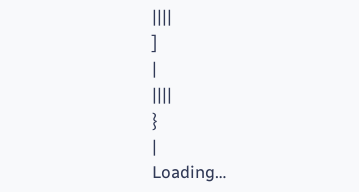||||
]
|
||||
}
|
Loading…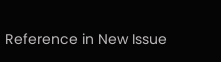Reference in New Issue